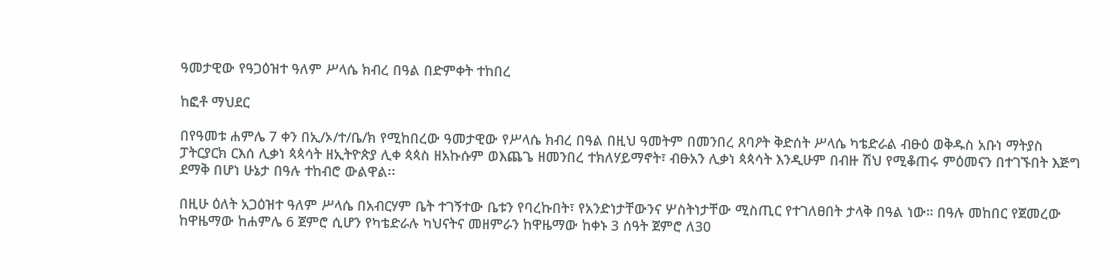ዓመታዊው የዓጋዕዝተ ዓለም ሥላሴ ክብረ በዓል በድምቀት ተከበረ

ከፎቶ ማህደር

በየዓመቱ ሐምሌ 7 ቀን በኢ/ኦ/ተ/ቤ/ክ የሚከበረው ዓመታዊው የሥላሴ ክብረ በዓል በዚህ ዓመትም በመንበረ ጸባዖት ቅድሰት ሥላሴ ካቴድራል ብፁዕ ወቅዱስ አቡነ ማትያስ ፓትርያርክ ርእሰ ሊቃነ ጳጳሳት ዘኢትዮጵያ ሊቀ ጳጳስ ዘአኩሱም ወእጨጌ ዘመንበረ ተክለሃይማኖት፣ ብፁአን ሊቃነ ጳጳሳት እንዲሁም በብዙ ሽህ የሚቆጠሩ ምዕመናን በተገኙበት እጅግ ደማቅ በሆነ ሁኔታ በዓሉ ተከብሮ ውልዋል፡፡

በዚሁ ዕለት አጋዕዝተ ዓለም ሥላሴ በአብርሃም ቤት ተገኝተው ቤቱን የባረኩበት፣ የአንድነታቸውንና ሦስትነታቸው ሚስጢር የተገለፀበት ታላቅ በዓል ነው። በዓሉ መከበር የጀመረው ከዋዜማው ከሐምሌ 6 ጀምሮ ሲሆን የካቴድራሉ ካህናትና መዘምራን ከዋዜማው ከቀኑ 3 ሰዓት ጀምሮ ለ30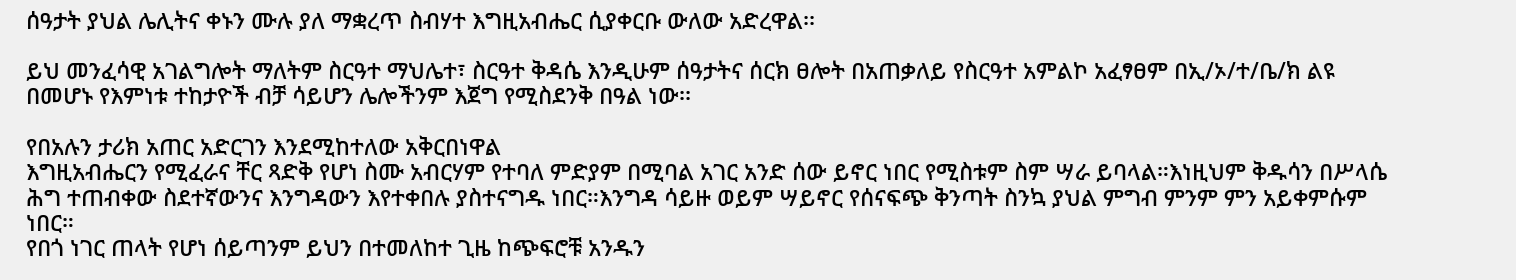ሰዓታት ያህል ሌሊትና ቀኑን ሙሉ ያለ ማቋረጥ ስብሃተ እግዚአብሔር ሲያቀርቡ ውለው አድረዋል፡፡

ይህ መንፈሳዊ አገልግሎት ማለትም ስርዓተ ማህሌተ፣ ስርዓተ ቅዳሴ እንዲሁም ሰዓታትና ሰርክ ፀሎት በአጠቃለይ የስርዓተ አምልኮ አፈፃፀም በኢ/ኦ/ተ/ቤ/ክ ልዩ በመሆኑ የእምነቱ ተከታዮች ብቻ ሳይሆን ሌሎችንም እጀግ የሚስደንቅ በዓል ነው፡፡

የበአሉን ታሪክ አጠር አድርገን እንደሚከተለው አቅርበነዋል
እግዚአብሔርን የሚፈራና ቸር ጻድቅ የሆነ ስሙ አብርሃም የተባለ ምድያም በሚባል አገር አንድ ሰው ይኖር ነበር የሚስቱም ስም ሣራ ይባላል።እነዚህም ቅዱሳን በሥላሴ ሕግ ተጠብቀው ስደተኛውንና እንግዳውን እየተቀበሉ ያስተናግዱ ነበር።እንግዳ ሳይዙ ወይም ሣይኖር የሰናፍጭ ቅንጣት ስንኳ ያህል ምግብ ምንም ምን አይቀምሱም ነበር።
የበጎ ነገር ጠላት የሆነ ሰይጣንም ይህን በተመለከተ ጊዜ ከጭፍሮቹ አንዱን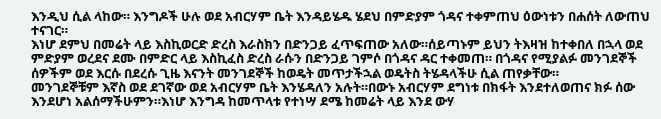እንዲህ ሲል ላከው። እንግዶች ሁሉ ወደ አብርሃም ቤት እንዳይሄዱ ሄደህ በምድያም ጎዳና ተቀምጠህ ዕውነቱን በሐሰት ለውጠህ ተናገር።
እነሆ ደምህ በመሬት ላይ እስኪወርድ ድረስ እራስክን በድንጋይ ፈጥፍጠው አለው።ሰይጣኑም ይህን ትእዛዝ ከተቀበለ በኋላ ወደ ምድያም ወረደና ደሙ በምድር ላይ እስኪፈስ ድረስ ራሱን በድንጋይ ገምሶ በጎዳና ዳር ተቀመጠ። በጎዳና የሚያልፉ መንገደኞች ሰዎችም ወደ እርሱ በደረሱ ጊዜ እናንት መንገደኞች ከወዴት መጥታችኋል ወዴትስ ትሄዳላችሁ ሲል ጠየቃቸው።
መንገደኞቹም እኛስ ወደ ደገኛው ወደ አብርሃም ቤት እንሄዳለን አሉት።በውኑ አብርሃም ደግነቱ በክፋት እንደተለወጠና ክፉ ሰው እንደሆነ አልሰማችሁምን።እነሆ እንግዳ ከመጥላቱ የተነሣ ደሜ ከመሬት ላይ እንደ ውሃ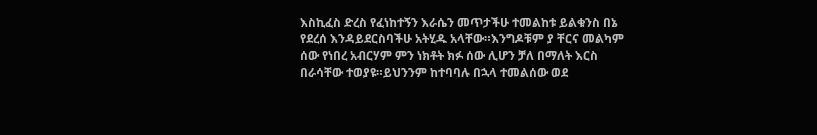እስኪፈስ ድረስ የፈነከተኝን እራሴን መጥታችሁ ተመልከቱ ይልቁንስ በኔ የደረሰ እንዳይደርስባችሁ አትሂዱ አላቸው።እንግዶቹም ያ ቸርና መልካም ሰው የነበረ አብርሃም ምን ነክቶት ክፉ ሰው ሊሆን ቻለ በማለት እርስ በራሳቸው ተወያዩ።ይህንንም ከተባባሉ በኋላ ተመልሰው ወደ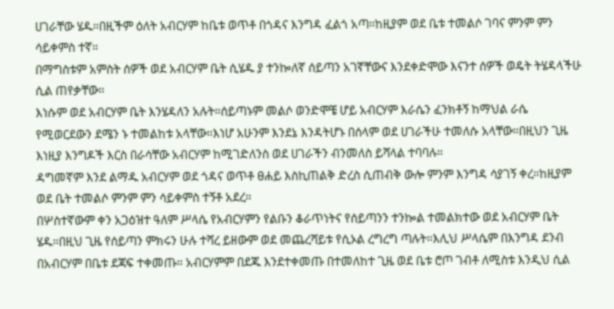ሀገራቸው ሄዱ።በዚችም ዕለት አብርሃም ከቤቱ ወጥቶ በጎዳና እንግዳ ፈልጎ አጣ።ከዚያም ወደ ቤቱ ተመልሶ ገባና ምንም ምን ሳይቀምስ ተኛ።
በማግስቱም አምስት ሰዎች ወደ አብርሃም ቤት ሲሄዱ ያ ተንኰለኛ ሰይጣን አገኛቸውና እንደቀድሞው እናንተ ሰዎች ወዴት ትሄዳላችሁ ሲል ጠየቃቸው።
እነሱም ወደ አብርሃም ቤት እንሄዳለን አሉት።ሰይጣኑም መልሶ ወንድሞቼ ሆይ አብርሃም እራሴን ፈንክቶኝ ከማህል ራሴ የሚወርደውን ደሜን ኑ ተመልከቱ አላቸው።እነሆ አሁንም እንደኔ እንዳትሆኑ በሰላም ወደ ሀገራችሁ ተመለሱ አላቸው።በዚህን ጊዜ እነዚያ እንግዶች እርስ በራሳቸው አብርሃም ከሚገድለንስ ወደ ሀገራችን ብንመለስ ይሻላል ተባባሉ።
ዳግመኛም እንደ ልማዱ አብርሃም ወደ ጎዳና ወጥቶ ፀሐይ እስኪጠልቅ ድረስ ሲጠብቅ ውሎ ምንም እንግዳ ሳያገኝ ቀረ።ከዚያም ወደ ቤት ተመልሶ ምንም ምን ሳይቀምስ ተኝቶ አደረ።
በሦስተኛውም ቀን አጋዕዝተ ዓለም ሥላሴ የአብርሃምን የልቡን ቆራጥነትና የሰይጣንን ተንኰል ተመልክተው ወደ አብርሃም ቤት ሄዱ።በዚህ ጊዜ የሰይጣን ምክሩን ሁሉ ተሻረ ይዘውም ወደ መጨረሻይቱ የሲኦል ረግረግ ጣሉት።እሊህ ሥላሴም በእንግዳ ደንብ በአብርሃም በቤቱ ደጃፍ ተቀመጡ። አብርሃምም በደጁ እንደተቀመጡ በተመለከተ ጊዜ ወደ ቤቱ ሮጦ ገብቶ ለሚስቱ እንዲህ ሲል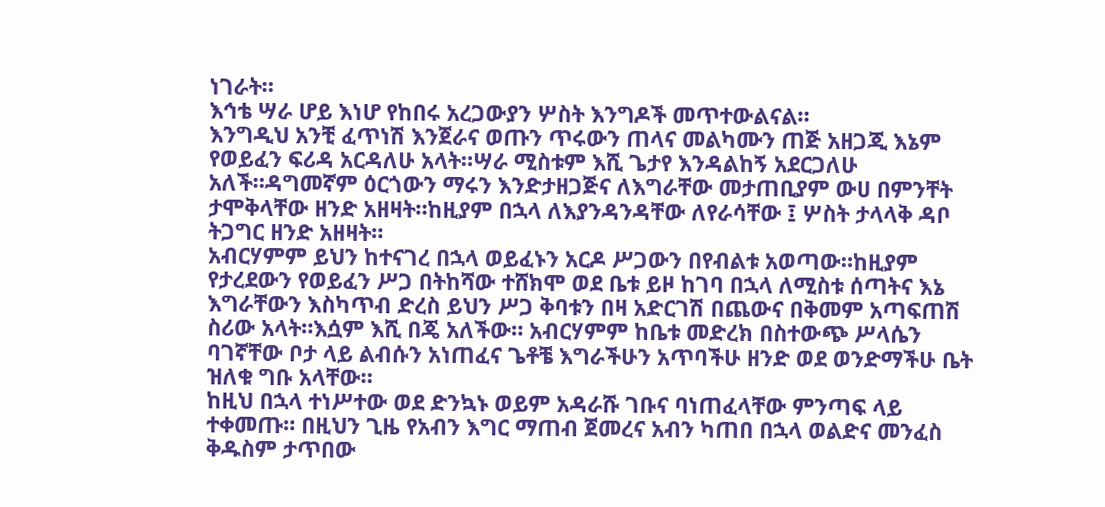ነገራት።
እኅቴ ሣራ ሆይ እነሆ የከበሩ አረጋውያን ሦስት እንግዶች መጥተውልናል።
እንግዲህ አንቺ ፈጥነሽ እንጀራና ወጡን ጥሩውን ጠላና መልካሙን ጠጅ አዘጋጂ እኔም የወይፈን ፍሪዳ አርዳለሁ አላት።ሣራ ሚስቱም እሺ ጌታየ እንዳልከኝ አደርጋለሁ አለች።ዳግመኛም ዕርጎውን ማሩን እንድታዘጋጅና ለእግራቸው መታጠቢያም ውሀ በምንቸት ታሞቅላቸው ዘንድ አዘዛት።ከዚያም በኋላ ለእያንዳንዳቸው ለየራሳቸው ፤ ሦስት ታላላቅ ዳቦ ትጋግር ዘንድ አዘዛት።
አብርሃምም ይህን ከተናገረ በኋላ ወይፈኑን አርዶ ሥጋውን በየብልቱ አወጣው።ከዚያም የታረደውን የወይፈን ሥጋ በትከሻው ተሸክሞ ወደ ቤቱ ይዞ ከገባ በኋላ ለሚስቱ ሰጣትና እኔ እግራቸውን እስካጥብ ድረስ ይህን ሥጋ ቅባቱን በዛ አድርገሽ በጨውና በቅመም አጣፍጠሽ ስሪው አላት።እሷም እሺ በጄ አለችው። አብርሃምም ከቤቱ መድረክ በስተውጭ ሥላሴን ባገኛቸው ቦታ ላይ ልብሱን አነጠፈና ጌቶቼ እግራችሁን አጥባችሁ ዘንድ ወደ ወንድማችሁ ቤት ዝለቁ ግቡ አላቸው።
ከዚህ በኋላ ተነሥተው ወደ ድንኳኑ ወይም አዳራሹ ገቡና ባነጠፈላቸው ምንጣፍ ላይ ተቀመጡ። በዚህን ጊዜ የአብን እግር ማጠብ ጀመረና አብን ካጠበ በኋላ ወልድና መንፈስ ቅዱስም ታጥበው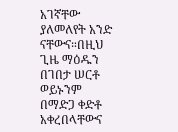አገኛቸው ያለመለየት አንድ ናቸውና።በዚህ ጊዜ ማዕዱን በገበታ ሠርቶ ወይኑንም በማድጋ ቀድቶ አቀረበላቸውና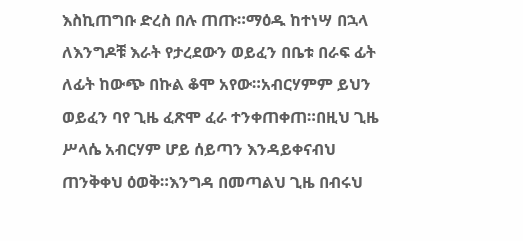እስኪጠግቡ ድረስ በሉ ጠጡ።ማዕዱ ከተነሣ በኋላ ለእንግዶቹ እራት የታረደውን ወይፈን በቤቱ በራፍ ፊት ለፊት ከውጭ በኩል ቆሞ አየው።አብርሃምም ይህን ወይፈን ባየ ጊዜ ፈጽሞ ፈራ ተንቀጠቀጠ።በዚህ ጊዜ ሥላሴ አብርሃም ሆይ ሰይጣን እንዳይቀናብህ ጠንቅቀህ ዕወቅ።እንግዳ በመጣልህ ጊዜ በብሩህ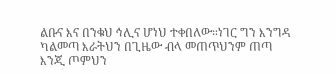ልቡና እና በንቁህ ኅሊና ሆነህ ተቀበለው።ነገር ግን እንግዳ ካልመጣ እራትህን በጊዜው ብላ መጠጥህንም ጠጣ እንጂ ጦምህን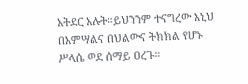አትደር አሉት።ይህንንም ተናግረው እኒህ በአምሣልና በህልውና ትክክል የሆኑ ሥላሴ ወደ ሰማይ ዐረጉ።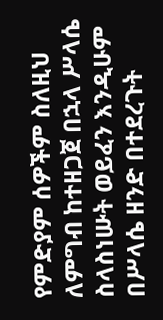የምድያም ሰዎችም ስለዚህ ለምግብ ከተዘጋጀ በኋላ ሥላሴ ስላስነሡት ወይፈን እንዲሁም በሥላሴ ዘንድ በተደረጉት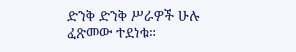ድንቅ ድንቅ ሥራዎች ሁሉ ፈጽመው ተደነቁ።